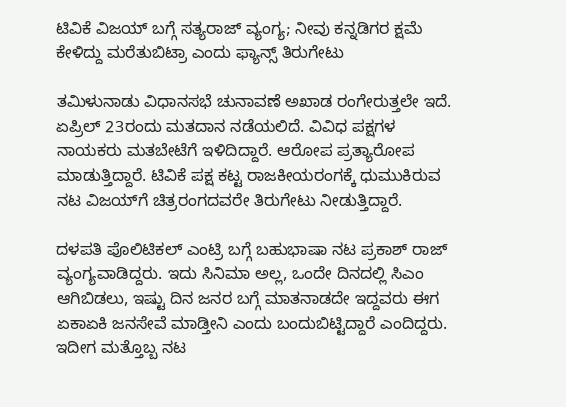ಟಿವಿಕೆ ವಿಜಯ್ ಬಗ್ಗೆ ಸತ್ಯರಾಜ್‌ ವ್ಯಂಗ್ಯ; ನೀವು ಕನ್ನಡಿಗರ ಕ್ಷಮೆ ಕೇಳಿದ್ದು ಮರೆತುಬಿಟ್ರಾ ಎಂದು ಫ್ಯಾನ್ಸ್ ತಿರುಗೇಟು

ತಮಿಳುನಾಡು ವಿಧಾನಸಭೆ ಚುನಾವಣೆ ಅಖಾಡ ರಂಗೇರುತ್ತಲೇ ಇದೆ. ಏಪ್ರಿಲ್ 23ರಂದು ಮತದಾನ ನಡೆಯಲಿದೆ. ವಿವಿಧ ಪಕ್ಷಗಳ ನಾಯಕರು ಮತಬೇಟೆಗೆ ಇಳಿದಿದ್ದಾರೆ. ಆರೋಪ ಪ್ರತ್ಯಾರೋಪ ಮಾಡುತ್ತಿದ್ದಾರೆ. ಟಿವಿಕೆ ಪಕ್ಷ ಕಟ್ಟ ರಾಜಕೀಯರಂಗಕ್ಕೆ ಧುಮುಕಿರುವ ನಟ ವಿಜಯ್‌ಗೆ ಚಿತ್ರರಂಗದವರೇ ತಿರುಗೇಟು ನೀಡುತ್ತಿದ್ದಾರೆ.

ದಳಪತಿ ಪೊಲಿಟಿಕಲ್ ಎಂಟ್ರಿ ಬಗ್ಗೆ ಬಹುಭಾಷಾ ನಟ ಪ್ರಕಾಶ್ ರಾಜ್ ವ್ಯಂಗ್ಯವಾಡಿದ್ದರು. ಇದು ಸಿನಿಮಾ ಅಲ್ಲ, ಒಂದೇ ದಿನದಲ್ಲಿ ಸಿಎಂ ಆಗಿಬಿಡಲು, ಇಷ್ಟು ದಿನ ಜನರ ಬಗ್ಗೆ ಮಾತನಾಡದೇ ಇದ್ದವರು ಈಗ ಏಕಾಏಕಿ ಜನಸೇವೆ ಮಾಡ್ತೀನಿ ಎಂದು ಬಂದುಬಿಟ್ಟಿದ್ದಾರೆ ಎಂದಿದ್ದರು. ಇದೀಗ ಮತ್ತೊಬ್ಬ ನಟ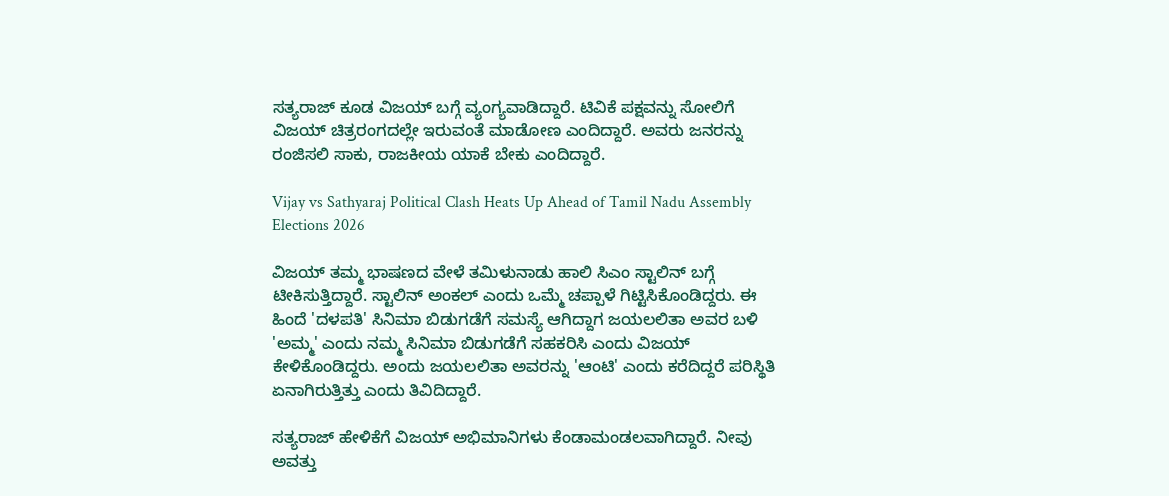ಸತ್ಯರಾಜ್ ಕೂಡ ವಿಜಯ್ ಬಗ್ಗೆ ವ್ಯಂಗ್ಯವಾಡಿದ್ದಾರೆ. ಟಿವಿಕೆ ಪಕ್ಷವನ್ನು ಸೋಲಿಗೆ ವಿಜಯ್ ಚಿತ್ರರಂಗದಲ್ಲೇ ಇರುವಂತೆ ಮಾಡೋಣ ಎಂದಿದ್ದಾರೆ. ಅವರು ಜನರನ್ನು ರಂಜಿಸಲಿ ಸಾಕು, ರಾಜಕೀಯ ಯಾಕೆ ಬೇಕು ಎಂದಿದ್ದಾರೆ.

Vijay vs Sathyaraj Political Clash Heats Up Ahead of Tamil Nadu Assembly Elections 2026

ವಿಜಯ್ ತಮ್ಮ ಭಾಷಣದ ವೇಳೆ ತಮಿಳುನಾಡು ಹಾಲಿ ಸಿಎಂ ಸ್ಟಾಲಿನ್ ಬಗ್ಗೆ ಟೀಕಿಸುತ್ತಿದ್ದಾರೆ. ಸ್ಟಾಲಿನ್ ಅಂಕಲ್ ಎಂದು ಒಮ್ಮೆ ಚಪ್ಪಾಳೆ ಗಿಟ್ಟಿಸಿಕೊಂಡಿದ್ದರು. ಈ ಹಿಂದೆ 'ದಳಪತಿ' ಸಿನಿಮಾ ಬಿಡುಗಡೆಗೆ ಸಮಸ್ಯೆ ಆಗಿದ್ದಾಗ ಜಯಲಲಿತಾ ಅವರ ಬಳಿ 'ಅಮ್ಮ' ಎಂದು ನಮ್ಮ ಸಿನಿಮಾ ಬಿಡುಗಡೆಗೆ ಸಹಕರಿಸಿ ಎಂದು ವಿಜಯ್ ಕೇಳಿಕೊಂಡಿದ್ದರು. ಅಂದು ಜಯಲಲಿತಾ ಅವರನ್ನು 'ಆಂಟಿ' ಎಂದು ಕರೆದಿದ್ದರೆ ಪರಿಸ್ಥಿತಿ ಏನಾಗಿರುತ್ತಿತ್ತು ಎಂದು ತಿವಿದಿದ್ದಾರೆ.

ಸತ್ಯರಾಜ್ ಹೇಳಿಕೆಗೆ ವಿಜಯ್ ಅಭಿಮಾನಿಗಳು ಕೆಂಡಾಮಂಡಲವಾಗಿದ್ದಾರೆ. ನೀವು ಅವತ್ತು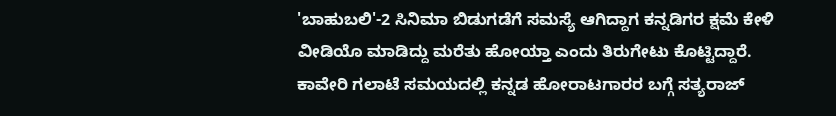'ಬಾಹುಬಲಿ'-2 ಸಿನಿಮಾ ಬಿಡುಗಡೆಗೆ ಸಮಸ್ಯೆ ಆಗಿದ್ದಾಗ ಕನ್ನಡಿಗರ ಕ್ಷಮೆ ಕೇಳಿ ವೀಡಿಯೊ ಮಾಡಿದ್ದು ಮರೆತು ಹೋಯ್ತಾ ಎಂದು ತಿರುಗೇಟು ಕೊಟ್ಟಿದ್ದಾರೆ. ಕಾವೇರಿ ಗಲಾಟೆ ಸಮಯದಲ್ಲಿ ಕನ್ನಡ ಹೋರಾಟಗಾರರ ಬಗ್ಗೆ ಸತ್ಯರಾಜ್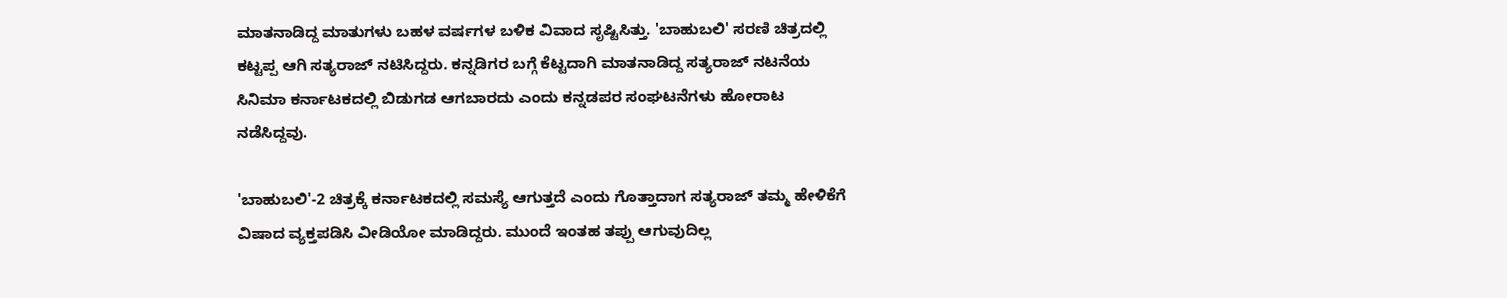ಮಾತನಾಡಿದ್ದ ಮಾತುಗಳು ಬಹಳ ವರ್ಷಗಳ ಬಳಿಕ ವಿವಾದ ಸೃಷ್ಟಿಸಿತ್ತು. 'ಬಾಹುಬಲಿ' ಸರಣಿ ಚಿತ್ರದಲ್ಲಿ ಕಟ್ಟಪ್ಪ ಆಗಿ ಸತ್ಯರಾಜ್ ನಟಿಸಿದ್ದರು. ಕನ್ನಡಿಗರ ಬಗ್ಗೆ ಕೆಟ್ಟದಾಗಿ ಮಾತನಾಡಿದ್ದ ಸತ್ಯರಾಜ್ ನಟನೆಯ ಸಿನಿಮಾ ಕರ್ನಾಟಕದಲ್ಲಿ ಬಿಡುಗಡ ಆಗಬಾರದು ಎಂದು ಕನ್ನಡಪರ ಸಂಘಟನೆಗಳು ಹೋರಾಟ ನಡೆಸಿದ್ದವು.

'ಬಾಹುಬಲಿ'-2 ಚಿತ್ರಕ್ಕೆ ಕರ್ನಾಟಕದಲ್ಲಿ ಸಮಸ್ಯೆ ಆಗುತ್ತದೆ ಎಂದು ಗೊತ್ತಾದಾಗ ಸತ್ಯರಾಜ್ ತಮ್ಮ ಹೇಳಿಕೆಗೆ ವಿಷಾದ ವ್ಯಕ್ತಪಡಿಸಿ ವೀಡಿಯೋ ಮಾಡಿದ್ದರು. ಮುಂದೆ ಇಂತಹ ತಪ್ಪು ಆಗುವುದಿಲ್ಲ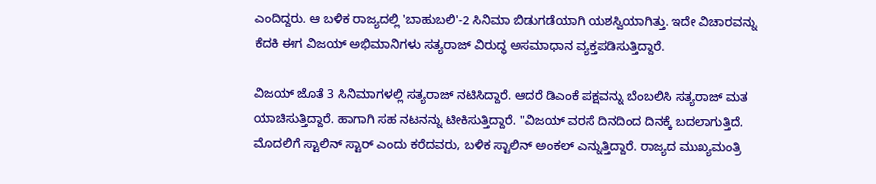ಎಂದಿದ್ದರು. ಆ ಬಳಿಕ ರಾಜ್ಯದಲ್ಲಿ 'ಬಾಹುಬಲಿ'-2 ಸಿನಿಮಾ ಬಿಡುಗಡೆಯಾಗಿ ಯಶಸ್ವಿಯಾಗಿತ್ತು. ಇದೇ ವಿಚಾರವನ್ನು ಕೆದಕಿ ಈಗ ವಿಜಯ್ ಅಭಿಮಾನಿಗಳು ಸತ್ಯರಾಜ್ ವಿರುದ್ಧ ಅಸಮಾಧಾನ ವ್ಯಕ್ತಪಡಿಸುತ್ತಿದ್ದಾರೆ.

ವಿಜಯ್ ಜೊತೆ 3 ಸಿನಿಮಾಗಳಲ್ಲಿ ಸತ್ಯರಾಜ್ ನಟಿಸಿದ್ದಾರೆ. ಆದರೆ ಡಿಎಂಕೆ ಪಕ್ಷವನ್ನು ಬೆಂಬಲಿಸಿ ಸತ್ಯರಾಜ್ ಮತ ಯಾಚಿಸುತ್ತಿದ್ದಾರೆ. ಹಾಗಾಗಿ ಸಹ ನಟನನ್ನು ಟೀಕಿಸುತ್ತಿದ್ದಾರೆ. "ವಿಜಯ್ ವರಸೆ ದಿನದಿಂದ ದಿನಕ್ಕೆ ಬದಲಾಗುತ್ತಿದೆ. ಮೊದಲಿಗೆ ಸ್ಟಾಲಿನ್ ಸ್ಟಾರ್ ಎಂದು ಕರೆದವರು, ಬಳಿಕ ಸ್ಟಾಲಿನ್ ಅಂಕಲ್ ಎನ್ನುತ್ತಿದ್ದಾರೆ. ರಾಜ್ಯದ ಮುಖ್ಯಮಂತ್ರಿ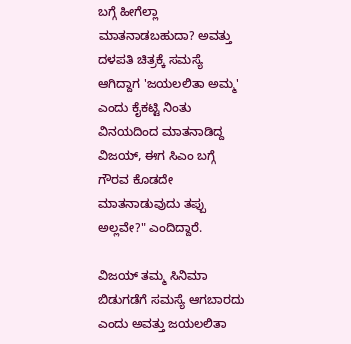ಬಗ್ಗೆ ಹೀಗೆಲ್ಲಾ ಮಾತನಾಡಬಹುದಾ? ಅವತ್ತು ದಳಪತಿ ಚಿತ್ರಕ್ಕೆ ಸಮಸ್ಯೆ ಆಗಿದ್ದಾಗ 'ಜಯಲಲಿತಾ ಅಮ್ಮ' ಎಂದು ಕೈಕಟ್ಟಿ ನಿಂತು ವಿನಯದಿಂದ ಮಾತನಾಡಿದ್ದ ವಿಜಯ್, ಈಗ ಸಿಎಂ ಬಗ್ಗೆ ಗೌರವ ಕೊಡದೇ ಮಾತನಾಡುವುದು ತಪ್ಪು ಅಲ್ಲವೇ?" ಎಂದಿದ್ದಾರೆ.

ವಿಜಯ್ ತಮ್ಮ ಸಿನಿಮಾ ಬಿಡುಗಡೆಗೆ ಸಮಸ್ಯೆ ಆಗಬಾರದು ಎಂದು ಅವತ್ತು ಜಯಲಲಿತಾ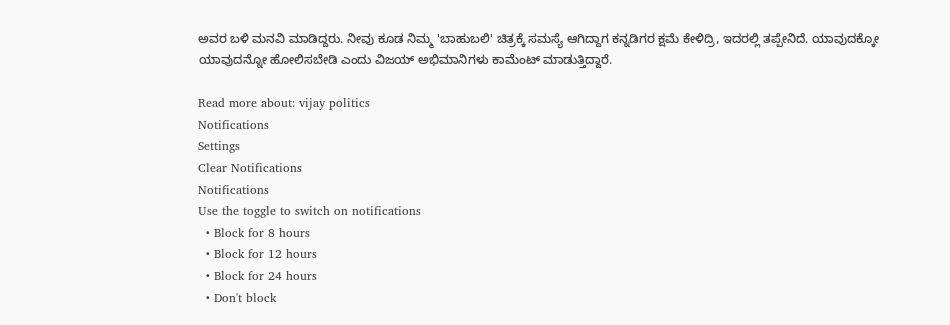ಅವರ ಬಳಿ ಮನವಿ ಮಾಡಿದ್ದರು. ನೀವು ಕೂಡ ನಿಮ್ಮ 'ಬಾಹುಬಲಿ' ಚಿತ್ರಕ್ಕೆ ಸಮಸ್ಯೆ ಆಗಿದ್ದಾಗ ಕನ್ನಡಿಗರ ಕ್ಷಮೆ ಕೇಳಿದ್ರಿ, ಇದರಲ್ಲಿ ತಪ್ಪೇನಿದೆ. ಯಾವುದಕ್ಕೋ ಯಾವುದನ್ನೋ ಹೋಲಿಸಬೇಡಿ ಎಂದು ವಿಜಯ್ ಅಭಿಮಾನಿಗಳು ಕಾಮೆಂಟ್ ಮಾಡುತ್ತಿದ್ದಾರೆ.

Read more about: vijay politics
Notifications
Settings
Clear Notifications
Notifications
Use the toggle to switch on notifications
  • Block for 8 hours
  • Block for 12 hours
  • Block for 24 hours
  • Don't block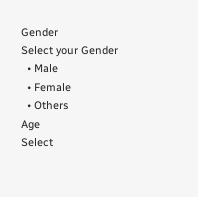Gender
Select your Gender
  • Male
  • Female
  • Others
Age
Select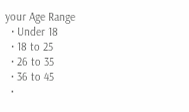your Age Range
  • Under 18
  • 18 to 25
  • 26 to 35
  • 36 to 45
  •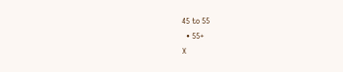45 to 55
  • 55+
X